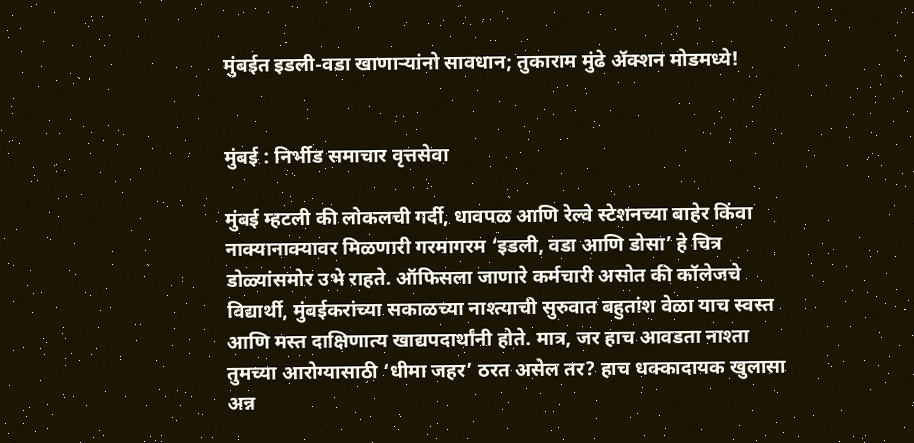मुंबईत इडली-वडा खाणाऱ्यांनो सावधान; तुकाराम मुंढे ॲक्शन मोडमध्ये!


मुंबई : निर्भीड समाचार वृत्तसेवा

मुंबई म्हटली की लोकलची गर्दी, धावपळ आणि रेल्वे स्टेशनच्या बाहेर किंवा नाक्यानाक्यावर मिळणारी गरमागरम ‘इडली, वडा आणि डोसा’ हे चित्र डोळ्यांसमोर उभे राहते. ऑफिसला जाणारे कर्मचारी असोत की कॉलेजचे विद्यार्थी, मुंबईकरांच्या सकाळच्या नाश्त्याची सुरुवात बहुतांश वेळा याच स्वस्त आणि मस्त दाक्षिणात्य खाद्यपदार्थांनी होते. मात्र, जर हाच आवडता नाश्ता तुमच्या आरोग्यासाठी ‘धीमा जहर’ ठरत असेल तर? हाच धक्कादायक खुलासा अन्न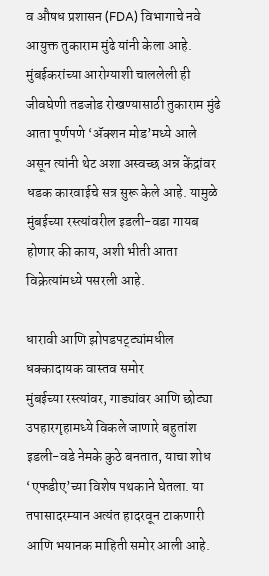व औषध प्रशासन (FDA) विभागाचे नवे आयुक्त तुकाराम मुंढे यांनी केला आहे. मुंबईकरांच्या आरोग्याशी चाललेली ही जीवघेणी तडजोड रोखण्यासाठी तुकाराम मुंढे आता पूर्णपणे ‘ॲक्शन मोड’मध्ये आले असून त्यांनी थेट अशा अस्वच्छ अन्न केंद्रांवर धडक कारवाईचे सत्र सुरू केले आहे. यामुळे मुंबईच्या रस्त्यांवरील इडली-वडा गायब होणार की काय, अशी भीती आता विक्रेत्यांमध्ये पसरली आहे.

धारावी आणि झोपडपट्ट्यांमधील धक्कादायक वास्तव समोर
मुंबईच्या रस्त्यांवर, गाड्यांवर आणि छोट्या उपहारगृहामध्ये विकले जाणारे बहुतांश इडली-वडे नेमके कुठे बनतात, याचा शोध ‘एफडीए’च्या विशेष पथकाने घेतला. या तपासादरम्यान अत्यंत हादरवून टाकणारी आणि भयानक माहिती समोर आली आहे.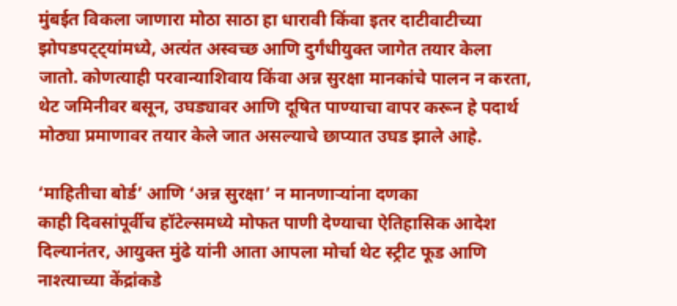मुंबईत विकला जाणारा मोठा साठा हा धारावी किंवा इतर दाटीवाटीच्या झोपडपट्ट्यांमध्ये, अत्यंत अस्वच्छ आणि दुर्गंधीयुक्त जागेत तयार केला जातो. कोणत्याही परवान्याशिवाय किंवा अन्न सुरक्षा मानकांचे पालन न करता, थेट जमिनीवर बसून, उघड्यावर आणि दूषित पाण्याचा वापर करून हे पदार्थ मोठ्या प्रमाणावर तयार केले जात असल्याचे छाप्यात उघड झाले आहे.

‘माहितीचा बोर्ड’ आणि ‘अन्न सुरक्षा’ न मानणाऱ्यांना दणका
काही दिवसांपूर्वीच हॉटेल्समध्ये मोफत पाणी देण्याचा ऐतिहासिक आदेश दिल्यानंतर, आयुक्त मुंढे यांनी आता आपला मोर्चा थेट स्ट्रीट फूड आणि नाश्त्याच्या केंद्रांकडे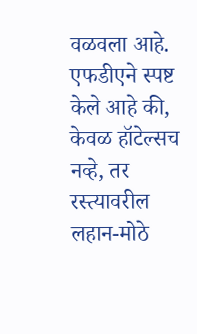वळवला आहे. एफडीएने स्पष्ट केले आहे की, केवळ हॉटेल्सच नव्हे, तर रस्त्यावरील लहान-मोठे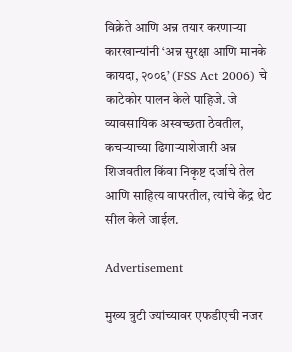विक्रेते आणि अन्न तयार करणाऱ्या कारखान्यांनी ‘अन्न सुरक्षा आणि मानके कायदा, २००६’ (FSS Act 2006) चे काटेकोर पालन केले पाहिजे. जे व्यावसायिक अस्वच्छता ठेवतील, कचऱ्याच्या ढिगाऱ्याशेजारी अन्न शिजवतील किंवा निकृष्ट दर्जाचे तेल आणि साहित्य वापरतील, त्यांचे केंद्र थेट सील केले जाईल.

Advertisement

मुख्य त्रुटी ज्यांच्यावर एफडीएची नजर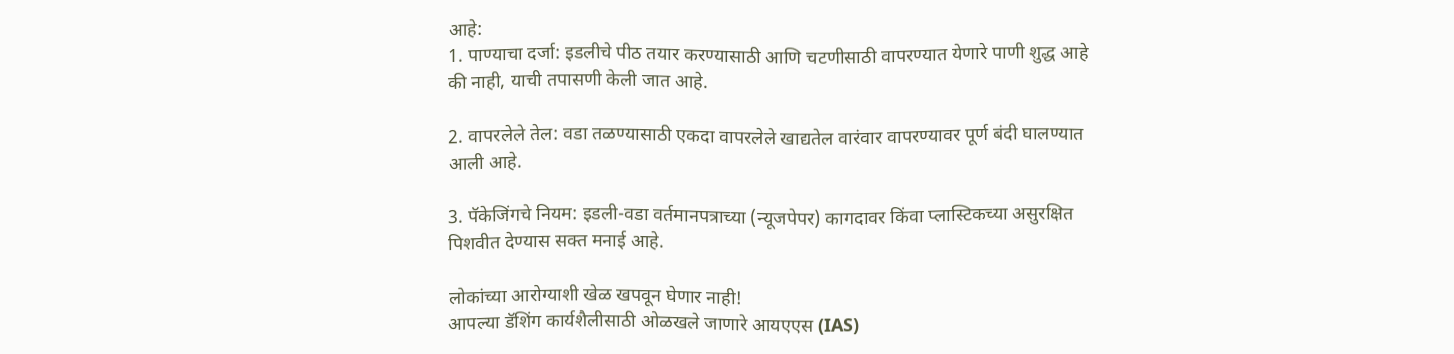आहे:
1. पाण्याचा दर्जा: इडलीचे पीठ तयार करण्यासाठी आणि चटणीसाठी वापरण्यात येणारे पाणी शुद्ध आहे की नाही, याची तपासणी केली जात आहे.

2. वापरलेले तेल: वडा तळण्यासाठी एकदा वापरलेले खाद्यतेल वारंवार वापरण्यावर पूर्ण बंदी घालण्यात आली आहे.

3. पॅकेजिंगचे नियम: इडली-वडा वर्तमानपत्राच्या (न्यूजपेपर) कागदावर किंवा प्लास्टिकच्या असुरक्षित पिशवीत देण्यास सक्त मनाई आहे.

लोकांच्या आरोग्याशी खेळ खपवून घेणार नाही!
आपल्या डॅशिंग कार्यशैलीसाठी ओळखले जाणारे आयएएस (IAS)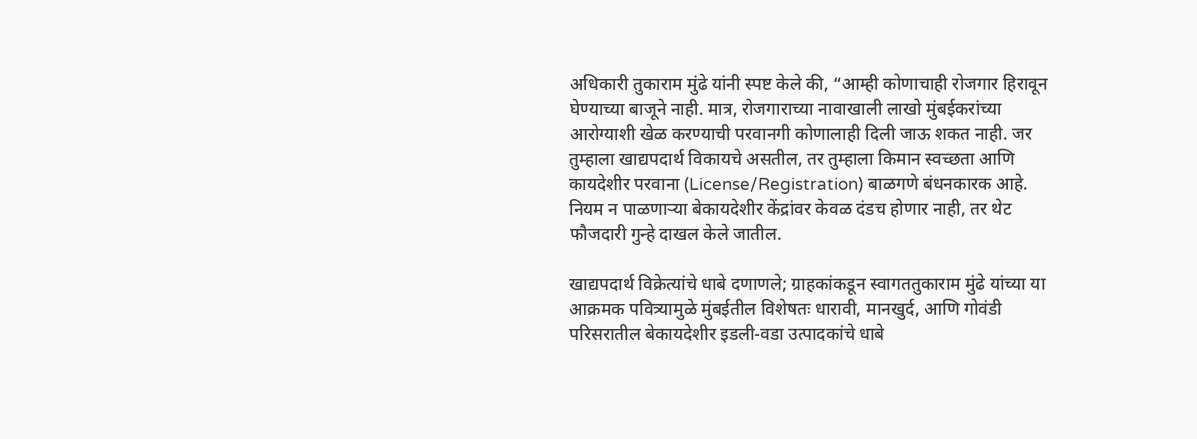अधिकारी तुकाराम मुंढे यांनी स्पष्ट केले की, “आम्ही कोणाचाही रोजगार हिरावून घेण्याच्या बाजूने नाही. मात्र, रोजगाराच्या नावाखाली लाखो मुंबईकरांच्या आरोग्याशी खेळ करण्याची परवानगी कोणालाही दिली जाऊ शकत नाही. जर तुम्हाला खाद्यपदार्थ विकायचे असतील, तर तुम्हाला किमान स्वच्छता आणि कायदेशीर परवाना (License/Registration) बाळगणे बंधनकारक आहे. नियम न पाळणाऱ्या बेकायदेशीर केंद्रांवर केवळ दंडच होणार नाही, तर थेट फौजदारी गुन्हे दाखल केले जातील.

खाद्यपदार्थ विक्रेत्यांचे धाबे दणाणले; ग्राहकांकडून स्वागततुकाराम मुंढे यांच्या या आक्रमक पवित्र्यामुळे मुंबईतील विशेषतः धारावी, मानखुर्द, आणि गोवंडी परिसरातील बेकायदेशीर इडली-वडा उत्पादकांचे धाबे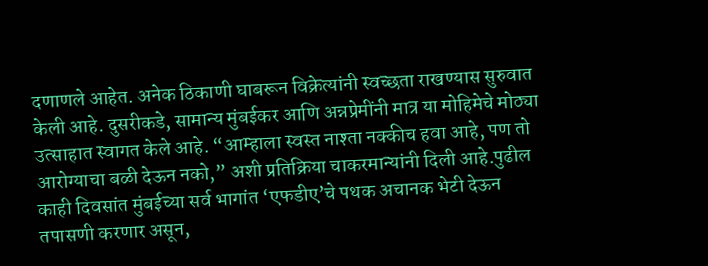दणाणले आहेत. अनेक ठिकाणी घाबरून विक्रेत्यांनी स्वच्छता राखण्यास सुरुवात केली आहे. दुसरीकडे, सामान्य मुंबईकर आणि अन्नप्रेमींनी मात्र या मोहिमेचे मोठ्या उत्साहात स्वागत केले आहे. “आम्हाला स्वस्त नाश्ता नक्कीच हवा आहे, पण तो आरोग्याचा बळी देऊन नको,” अशी प्रतिक्रिया चाकरमान्यांनी दिली आहे.पुढील काही दिवसांत मुंबईच्या सर्व भागांत ‘एफडीए’चे पथक अचानक भेटी देऊन तपासणी करणार असून,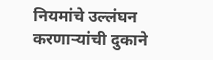नियमांचे उल्लंघन करणाऱ्यांची दुकाने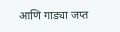आणि गाड्या जप्त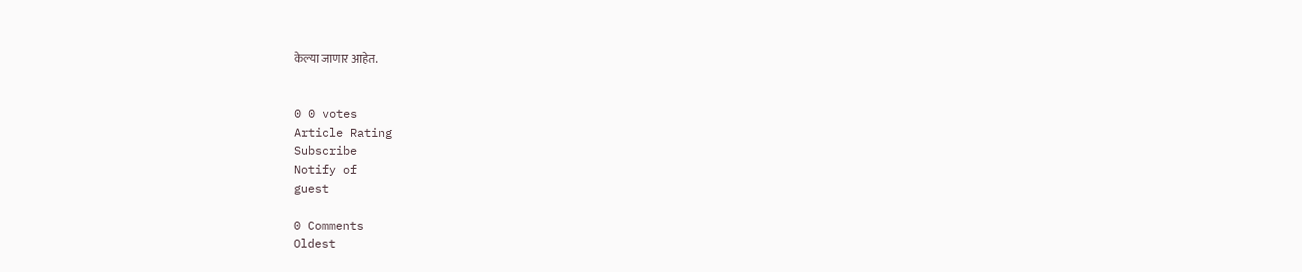केल्या जाणार आहेत.


0 0 votes
Article Rating
Subscribe
Notify of
guest

0 Comments
Oldest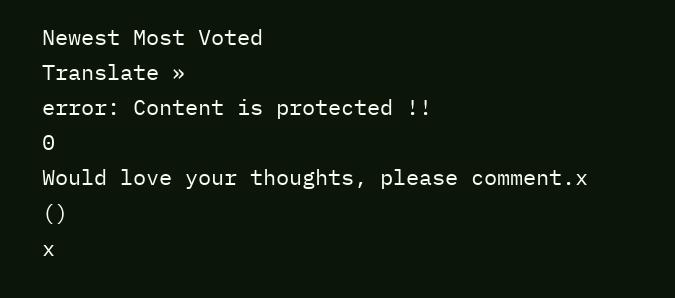Newest Most Voted
Translate »
error: Content is protected !!
0
Would love your thoughts, please comment.x
()
x